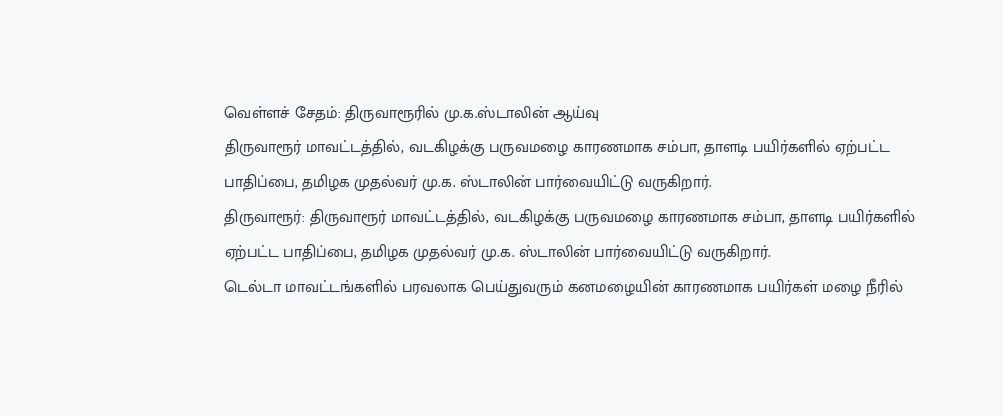வெள்ளச் சேதம்: திருவாரூரில் மு.க.ஸ்டாலின் ஆய்வு
திருவாரூர் மாவட்டத்தில், வடகிழக்கு பருவமழை காரணமாக சம்பா, தாளடி பயிர்களில் ஏற்பட்ட பாதிப்பை, தமிழக முதல்வர் மு.க. ஸ்டாலின் பார்வையிட்டு வருகிறார்.
திருவாரூர்: திருவாரூர் மாவட்டத்தில், வடகிழக்கு பருவமழை காரணமாக சம்பா, தாளடி பயிர்களில் ஏற்பட்ட பாதிப்பை, தமிழக முதல்வர் மு.க. ஸ்டாலின் பார்வையிட்டு வருகிறார்.
டெல்டா மாவட்டங்களில் பரவலாக பெய்துவரும் கனமழையின் காரணமாக பயிர்கள் மழை நீரில்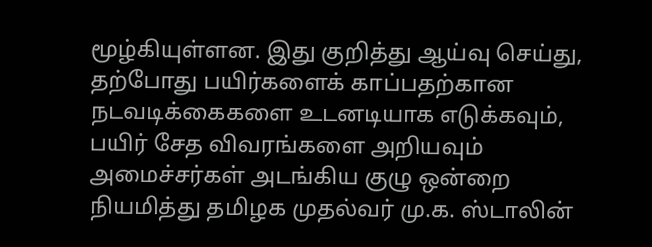மூழ்கியுள்ளன. இது குறித்து ஆய்வு செய்து, தற்போது பயிர்களைக் காப்பதற்கான நடவடிக்கைகளை உடனடியாக எடுக்கவும், பயிர் சேத விவரங்களை அறியவும் அமைச்சர்கள் அடங்கிய குழு ஒன்றை நியமித்து தமிழக முதல்வர் மு.க. ஸ்டாலின்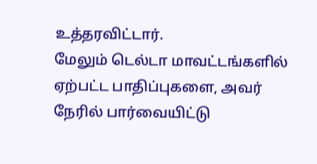உத்தரவிட்டார்.
மேலும் டெல்டா மாவட்டங்களில் ஏற்பட்ட பாதிப்புகளை, அவர் நேரில் பார்வையிட்டு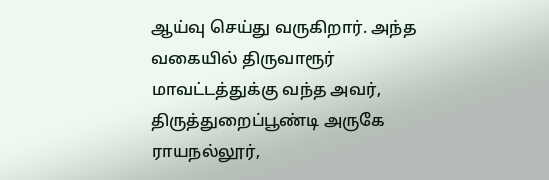ஆய்வு செய்து வருகிறார். அந்த வகையில் திருவாரூர் மாவட்டத்துக்கு வந்த அவர், திருத்துறைப்பூண்டி அருகே ராயநல்லூர்,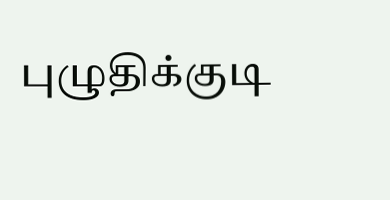புழுதிக்குடி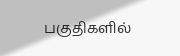பகுதிகளில்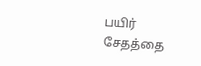பயிர் சேதத்தை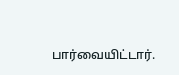பார்வையிட்டார்.